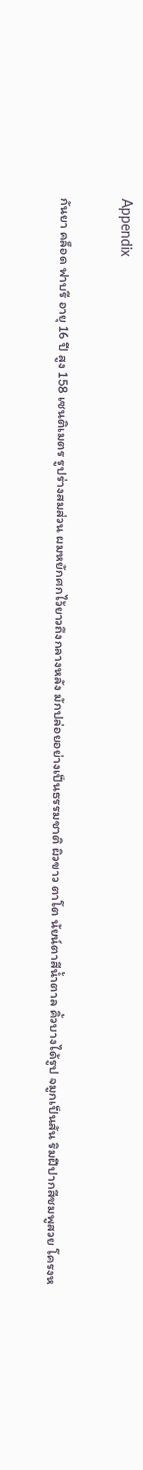Appendix

กันยา คล็อด ฟาบรี อายุ 16 ปี สูง 158 เซนติเมตร รูปร่างสมส่วน ผมหยักศกไว้ยาวถึงกลางหลัง มักปล่อยอย่างเป็นธรรมชาติ ผิวขาว ตาโต นัยน์ตาสีน้ำตาล คิ้วบางได้รูป จมูกเป็นสัน ริมฝีปากสีชมพูสวย โครงห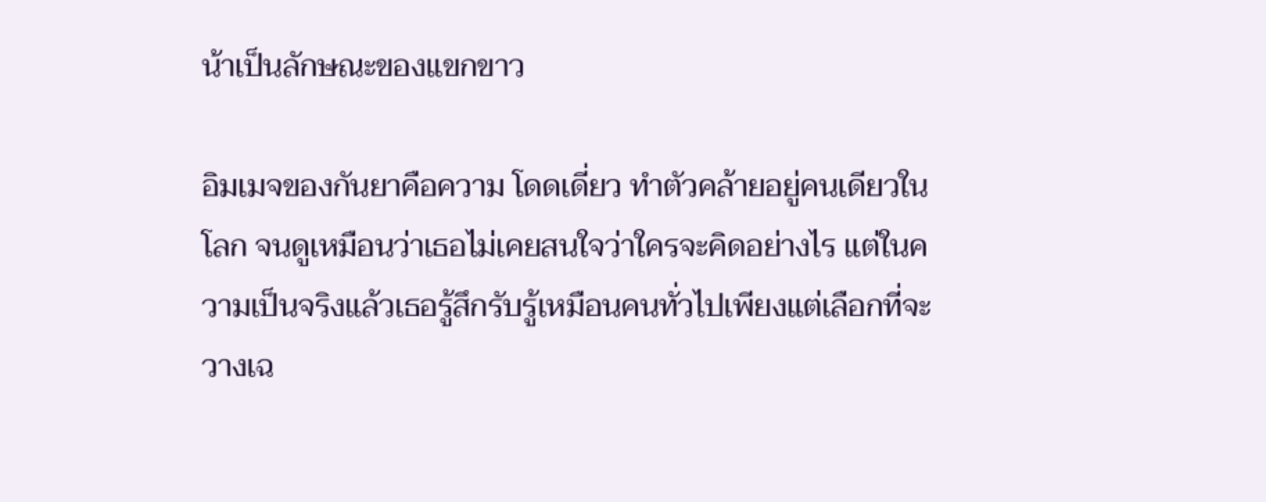น้าเป็นลักษณะของแขกขาว

อิมเมจของกันยาคือความ โดดเดี่ยว ทำตัวคล้ายอยู่คนเดียวในโลก จนดูเหมือนว่าเธอไม่เคยสนใจว่าใครจะคิดอย่างไร แต่ในความเป็นจริงแล้วเธอรู้สึกรับรู้เหมือนคนทั่วไปเพียงแต่เลือกที่จะวางเฉ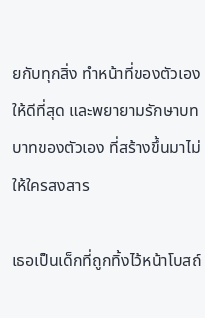ยกับทุกสิ่ง ทำหน้าที่ของตัวเองให้ดีที่สุด และพยายามรักษาบทบาทของตัวเอง ที่สร้างขึ้นมาไม่ให้ใครสงสาร

เธอเป็นเด็กที่ถูกทิ้งไว้หน้าโบสถ์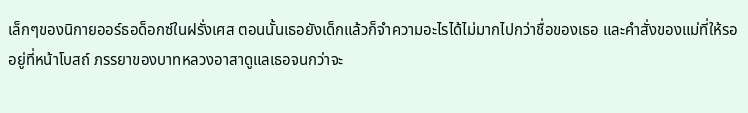เล็กๆของนิกายออร์ธอด็อกซ์ในฝรั่งเศส ตอนนั้นเธอยังเด็กแล้วก็จำความอะไรได้ไม่มากไปกว่าชื่อของเธอ และคำสั่งของแม่ที่ให้รออยู่ที่หน้าโบสถ์ ภรรยาของบาทหลวงอาสาดูแลเธอจนกว่าจะ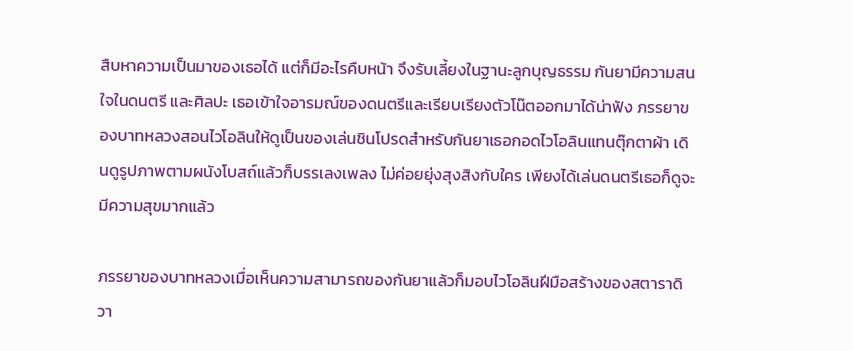สืบหาความเป็นมาของเธอได้ แต่ก็มีอะไรคืบหน้า จึงรับเลี้ยงในฐานะลูกบุญธรรม กันยามีความสนใจในดนตรี และศิลปะ เธอเข้าใจอารมณ์ของดนตรีและเรียบเรียงตัวโน๊ตออกมาได้น่าฟัง ภรรยาของบาทหลวงสอนไวโอลินให้ดูเป็นของเล่นชินโปรดสำหรับกันยาเธอกอดไวโอลินแทนตุ๊กตาผ้า เดินดูรูปภาพตามผนังโบสถ์แล้วก็บรรเลงเพลง ไม่ค่อยยุ่งสุงสิงกับใคร เพียงได้เล่นดนตรีเธอก็ดูจะมีความสุขมากแล้ว

ภรรยาของบาทหลวงเมื่อเห็นความสามารถของกันยาแล้วก็มอบไวโอลินฝีมือสร้างของสตาราดิวา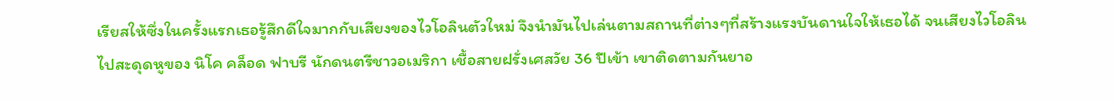เรียสให้ซึ่งในครั้งแรกเธอรู้สึกดีใจมากกับเสียงของไวโอลินตัวใหม่ จึงนำมันไปเล่นตามสถานที่ต่างๆที่สร้างแรงบันดานใจให้เธอได้ จนเสียงไวโอลินไปสะดุดหูของ นิโค คล็อด ฟาบรี นักดนตรีชาวอเมริกา เชื้อสายฝรั่งเศสวัย 36 ปีเข้า เขาติดตามกันยาอ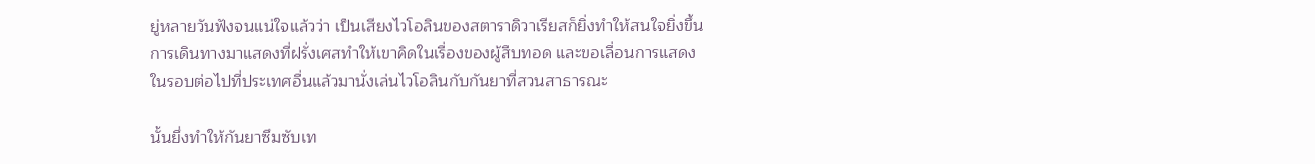ยู่หลายวันฟังจนแน่ใจแล้วว่า เป็นเสียงไวโอลินของสตาราดิวาเรียสก็ยิ่งทำให้สนใจยิ่งขึ้น การเดินทางมาแสดงที่ฝรั่งเศสทำให้เขาคิดในเรื่องของผู้สืบทอด และขอเลื่อนการแสดงในรอบต่อไปที่ประเทศอื่นแล้วมานั่งเล่นไวโอลินกับกันยาที่สวนสาธารณะ

นั้นยึ่งทำให้กันยาซึมซับเท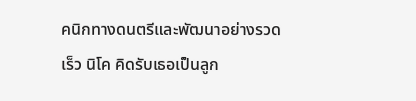คนิกทางดนตรีและพัฒนาอย่างรวดเร็ว นิโค คิดรับเธอเป็นลูก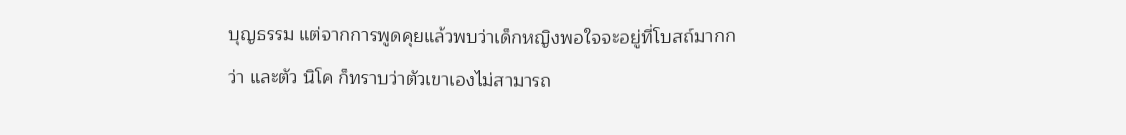บุญธรรม แต่จากการพูดคุยแล้วพบว่าเด็กหญิงพอใจจะอยู่ที่โบสถ์มากกว่า และตัว นิโค ก็ทราบว่าตัวเขาเองไม่สามารถ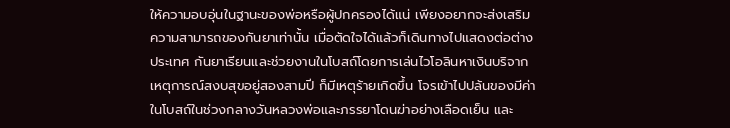ให้ความอบอุ่นในฐานะของพ่อหรือผู้ปกครองได้แน่ เพียงอยากจะส่งเสริมความสามารถของกันยาเท่านั้น เมื่อตัดใจได้แล้วก็เดินทางไปแสดงต่อต่างประเทศ กันยาเรียนและช่วยงานในโบสถ์โดยการเล่นไวโอลินหาเงินบริจาก เหตุการณ์สงบสุขอยู่สองสามปี ก็มีเหตุร้ายเกิดขึ้น โจรเข้าไปปล้นของมีค่าในโบสถ์ในช่วงกลางวันหลวงพ่อและภรรยาโดนฆ่าอย่างเลือดเย็น และ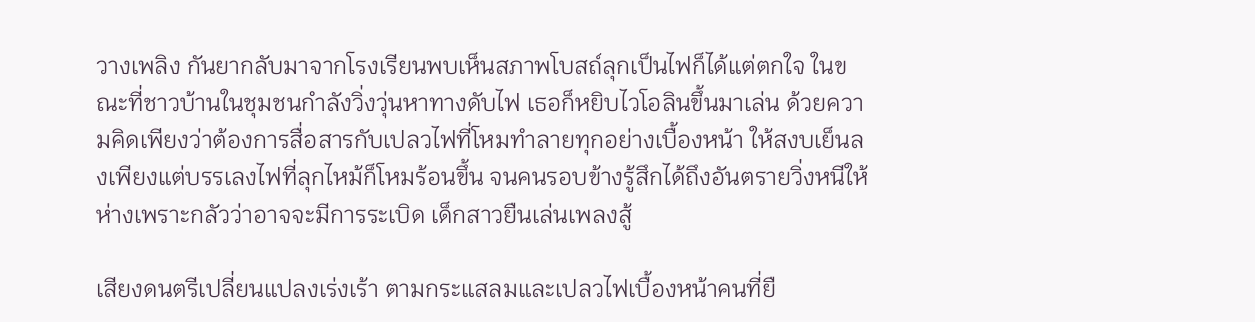วางเพลิง กันยากลับมาจากโรงเรียนพบเห็นสภาพโบสถ์ลุกเป็นไฟก็ได้แต่ตกใจ ในขณะที่ชาวบ้านในชุมชนกำลังวิ่งวุ่นหาทางดับไฟ เธอก็หยิบไวโอลินขึ้นมาเล่น ด้วยความคิดเพียงว่าต้องการสื่อสารกับเปลวไฟที่โหมทำลายทุกอย่างเบื้องหน้า ให้สงบเย็นลงเพียงแต่บรรเลงไฟที่ลุกไหม้ก็โหมร้อนขึ้น จนคนรอบข้างรู้สึกได้ถึงอันตรายวิ่งหนีให้ห่างเพราะกลัวว่าอาจจะมีการระเบิด เด็กสาวยืนเล่นเพลงสู้

เสียงดนตรีเปลี่ยนแปลงเร่งเร้า ตามกระแสลมและเปลวไฟเบื้องหน้าคนที่ยื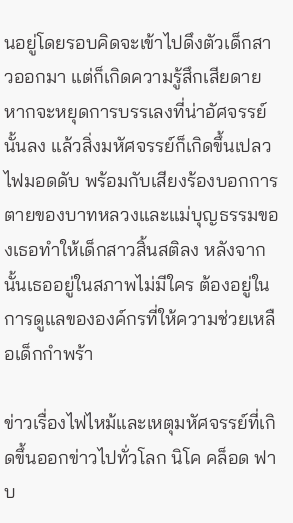นอยู่โดยรอบคิดจะเข้าไปดึงตัวเด็กสาวออกมา แต่ก็เกิดความรู้สึกเสียดายหากจะหยุดการบรรเลงที่น่าอัศจรรย์นั้นลง แล้วสิ่งมหัศจรรย์ก็เกิดขึ้นเปลวไฟมอดดับ พร้อมกับเสียงร้องบอกการตายของบาทหลวงและแม่บุญธรรมของเธอทำให้เด็กสาวสิ้นสติลง หลังจากนั้นเธออยู่ในสภาพไม่มีใคร ต้องอยู่ในการดูแลขององค์กรที่ให้ความช่วยเหลือเด็กกำพร้า

ข่าวเรื่องไฟไหม้และเหตุมหัศจรรย์ที่เกิดขึ้นออกข่าวไปทั่วโลก นิโค คล็อด ฟาบ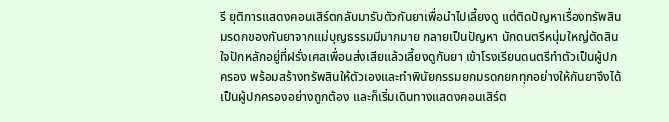รี ยุติการแสดงคอนเสิร์ตกลับมารับตัวกันยาเพื่อนำไปเลี้ยงดู แต่ติดปัญหาเรื่องทรัพสินมรดกของกันยาจากแม่บุญธรรมมีมากมาย กลายเป็นปัญหา นักดนตรีหนุ่มใหญ่ตัดสินใจปักหลักอยู่ที่ฝรั่งเศสเพื่อนส่งเสียแล้วเลี้ยงดูกันยา เข้าโรงเรียนดนตรีทำตัวเป็นผู้ปกครอง พร้อมสร้างทรัพสินให้ตัวเองและทำพินัยกรรมยกมรดกยกทุกอย่างให้กันยาจึงได้เป็นผู้ปกครองอย่างถูกต้อง และก็เริ่มเดินทางแสดงคอนเสิร์ต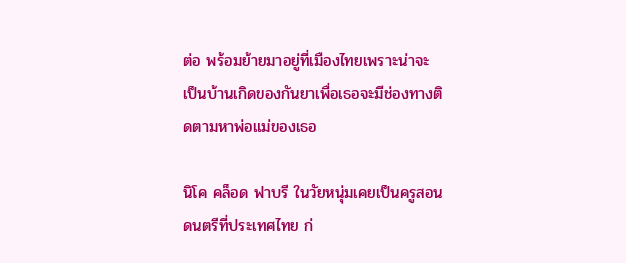ต่อ พร้อมย้ายมาอยู่ที่เมืองไทยเพราะน่าจะเป็นบ้านเกิดของกันยาเพื่อเธอจะมีช่องทางติดตามหาพ่อแม่ของเธอ

นิโค คล็อด ฟาบรี ในวัยหนุ่มเคยเป็นครูสอนดนตรีที่ประเทศไทย ก่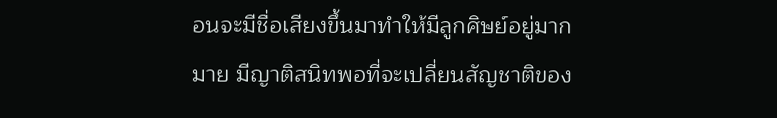อนจะมีชื่อเสียงขึ้นมาทำให้มีลูกศิษย์อยู่มากมาย มีญาติสนิทพอที่จะเปลี่ยนสัญชาติของ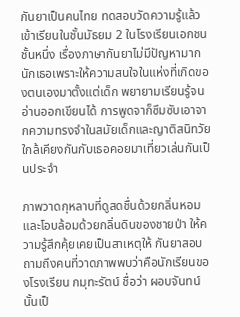กันยาเป็นคนไทย ทดสอบวัดความรู้แล้วเข้าเรียนในชั้นมัธยม 2 ในโรงเรียนเอกชนชั้นหนึ่ง เรื่องภาษากันยาไม่มีปัญหามากนักเธอเพราะให้ความสนใจในแห่งที่เกิดของตนเองมาตั้งแต่เด็ก พยายามเรียนรู้จนอ่านออกเขียนได้ การพูดจาก็ซึมซับเอาจากความทรงจำในสมัยเด็กและญาติสนิทวัยใกล้เคียงกันกับเธอคอยมาเที่ยวเล่นกันเป็นประจำ

ภาพวาดกุหลาบที่ดูสดชื่นด้วยกลิ่นหอมและโอบล้อมด้วยกลิ่นดินของชายป่า ให้ความรู้สึกคุ้ยเคยเป็นสาเหตุให้ กันยาสอบถามถึงคนที่วาดภาพพบว่าคือนักเรียนของโรงเรียน กมุทะรัตน์ ชื่อว่า ผอบจันทน์ นั้นเป็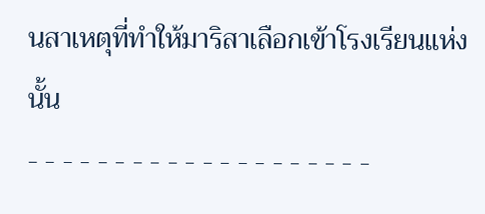นสาเหตุที่ทำให้มาริสาเลือกเข้าโรงเรียนแห่งนั้น
- - - - - - - - - - - - - - - - - - - -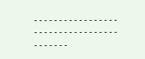- - - - - - - - - - - - - - - - - - - - - - - - - - - - - - - - - - - - - - - - -